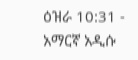ዕዝራ 10:31 - አማርኛ አዲሱ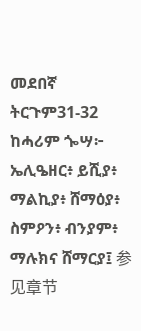መደበኛ ትርጉም31-32 ከሓሪም ጐሣ፦ ኤሊዔዘር፥ ይሺያ፥ ማልኪያ፥ ሸማዕያ፥ ስምዖን፥ ብንያም፥ ማሉክና ሸማርያ፤ 参见章节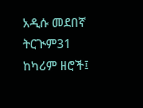አዲሱ መደበኛ ትርጒም31 ከካሪም ዘሮች፤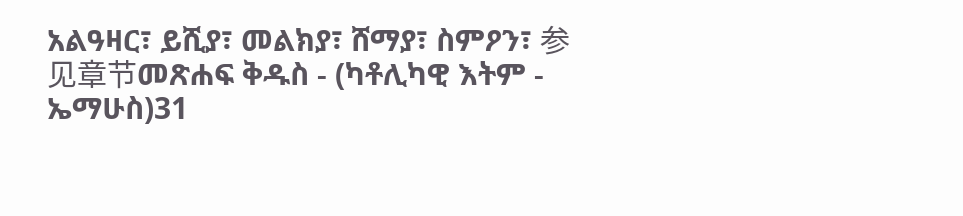አልዓዛር፣ ይሺያ፣ መልክያ፣ ሸማያ፣ ስምዖን፣ 参见章节መጽሐፍ ቅዱስ - (ካቶሊካዊ እትም - ኤማሁስ)31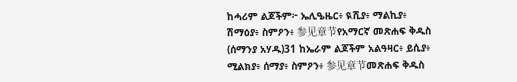ከሓሪም ልጆችም፦ ኤሊዔዜር፥ ዪሺያ፥ ማልኪያ፥ ሽማዕያ፥ ስምዖን፥ 参见章节የአማርኛ መጽሐፍ ቅዱስ (ሰማንያ አሃዱ)31 ከኤራም ልጆችም አልዓዛር፥ ይሲያ፥ ሚልክያ፥ ሰማያ፥ ስምዖን፥ 参见章节መጽሐፍ ቅዱስ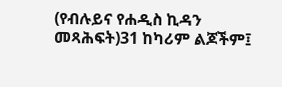(የብሉይና የሐዲስ ኪዳን መጻሕፍት)31 ከካሪም ልጆችም፤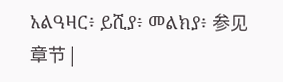አልዓዛር፥ ይሺያ፥ መልክያ፥ 参见章节 |